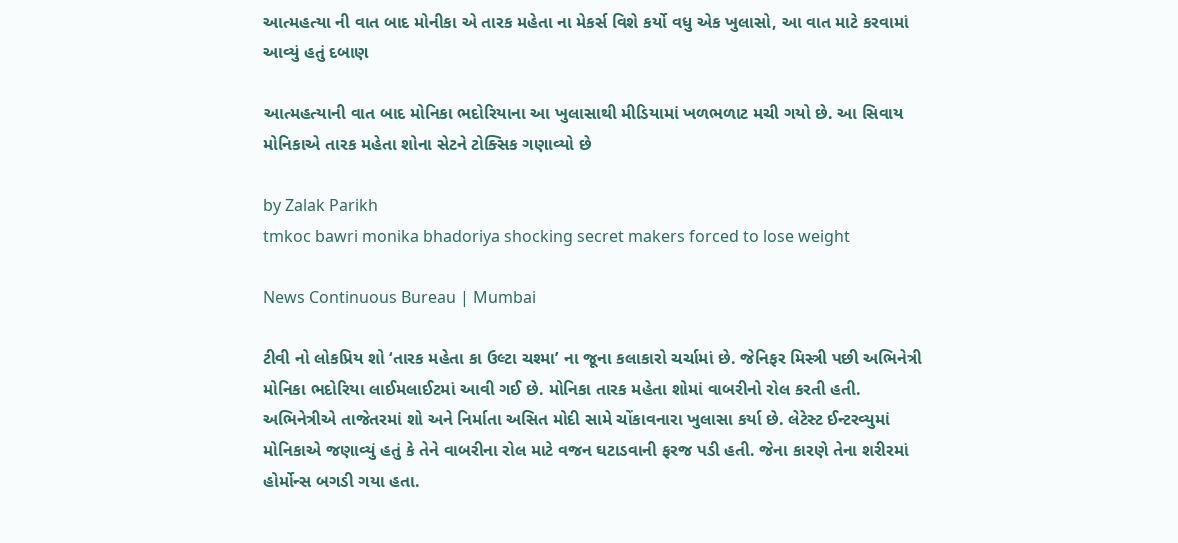આત્મહત્યા ની વાત બાદ મોનીકા એ તારક મહેતા ના મેકર્સ વિશે કર્યો વધુ એક ખુલાસો, આ વાત માટે કરવામાં આવ્યું હતું દબાણ

આત્મહત્યાની વાત બાદ મોનિકા ભદોરિયાના આ ખુલાસાથી મીડિયામાં ખળભળાટ મચી ગયો છે. આ સિવાય મોનિકાએ તારક મહેતા શોના સેટને ટોક્સિક ગણાવ્યો છે

by Zalak Parikh
tmkoc bawri monika bhadoriya shocking secret makers forced to lose weight

News Continuous Bureau | Mumbai

ટીવી નો લોકપ્રિય શો ‘તારક મહેતા કા ઉલ્ટા ચશ્મા’ ના જૂના કલાકારો ચર્ચામાં છે. જેનિફર મિસ્ત્રી પછી અભિનેત્રી મોનિકા ભદોરિયા લાઈમલાઈટમાં આવી ગઈ છે. મોનિકા તારક મહેતા શોમાં વાબરીનો રોલ કરતી હતી. અભિનેત્રીએ તાજેતરમાં શો અને નિર્માતા અસિત મોદી સામે ચોંકાવનારા ખુલાસા કર્યા છે. લેટેસ્ટ ઈન્ટરવ્યુમાં મોનિકાએ જણાવ્યું હતું કે તેને વાબરીના રોલ માટે વજન ઘટાડવાની ફરજ પડી હતી. જેના કારણે તેના શરીરમાં હોર્મોન્સ બગડી ગયા હતા.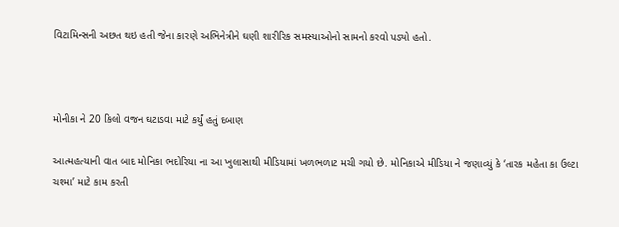વિટામિન્સની અછત થઇ હતી જેના કારણે અભિનેત્રીને ઘણી શારીરિક સમસ્યાઓનો સામનો કરવો પડ્યો હતો.



મોનીકા ને 20 કિલો વજન ઘટાડવા માટે કર્યું હતું દબાણ

આત્મહત્યાની વાત બાદ મોનિકા ભદોરિયા ના આ ખુલાસાથી મીડિયામાં ખળભળાટ મચી ગયો છે. મોનિકાએ મીડિયા ને જણાવ્યું કે ‘તારક મહેતા કા ઉલ્ટા ચશ્મા’ માટે કામ કરતી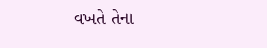વખતે તેના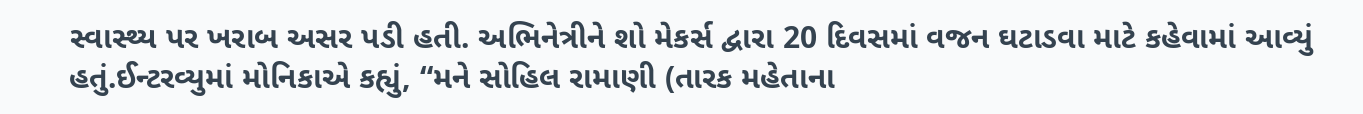સ્વાસ્થ્ય પર ખરાબ અસર પડી હતી. અભિનેત્રીને શો મેકર્સ દ્વારા 20 દિવસમાં વજન ઘટાડવા માટે કહેવામાં આવ્યું હતું.ઈન્ટરવ્યુમાં મોનિકાએ કહ્યું, “મને સોહિલ રામાણી (તારક મહેતાના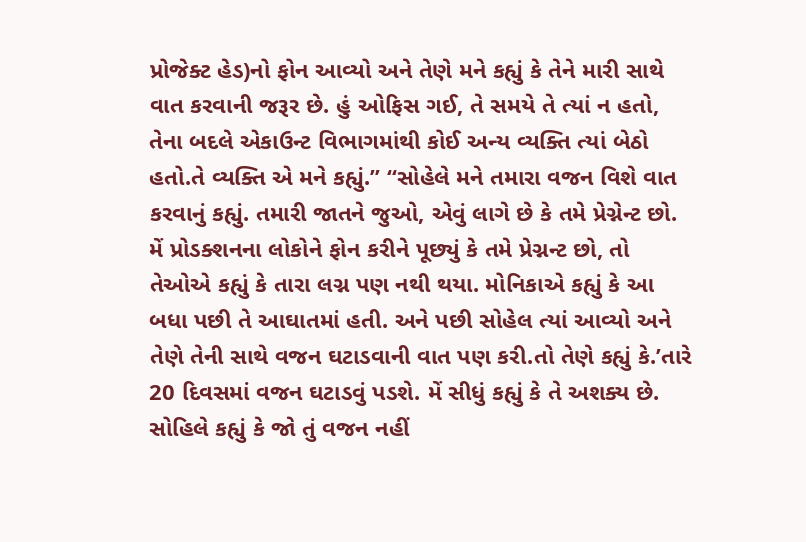પ્રોજેક્ટ હેડ)નો ફોન આવ્યો અને તેણે મને કહ્યું કે તેને મારી સાથે વાત કરવાની જરૂર છે. હું ઓફિસ ગઈ, તે સમયે તે ત્યાં ન હતો, તેના બદલે એકાઉન્ટ વિભાગમાંથી કોઈ અન્ય વ્યક્તિ ત્યાં બેઠો હતો.તે વ્યક્તિ એ મને કહ્યું.” “સોહેલે મને તમારા વજન વિશે વાત કરવાનું કહ્યું. તમારી જાતને જુઓ, એવું લાગે છે કે તમે પ્રેગ્નેન્ટ છો. મેં પ્રોડક્શનના લોકોને ફોન કરીને પૂછ્યું કે તમે પ્રેગ્નન્ટ છો, તો તેઓએ કહ્યું કે તારા લગ્ન પણ નથી થયા. મોનિકાએ કહ્યું કે આ બધા પછી તે આઘાતમાં હતી. અને પછી સોહેલ ત્યાં આવ્યો અને તેણે તેની સાથે વજન ઘટાડવાની વાત પણ કરી.તો તેણે કહ્યું કે.’તારે 20 દિવસમાં વજન ઘટાડવું પડશે. મેં સીધું કહ્યું કે તે અશક્ય છે. સોહિલે કહ્યું કે જો તું વજન નહીં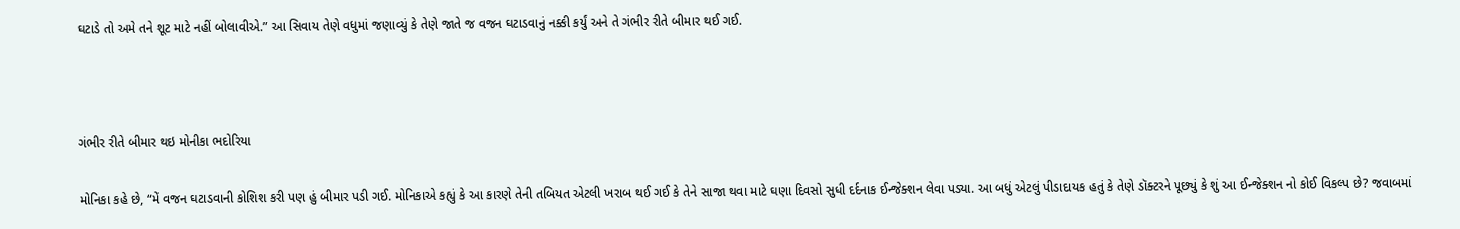ઘટાડે તો અમે તને શૂટ માટે નહીં બોલાવીએ.” આ સિવાય તેણે વધુમાં જણાવ્યું કે તેણે જાતે જ વજન ઘટાડવાનું નક્કી કર્યું અને તે ગંભીર રીતે બીમાર થઈ ગઈ.



ગંભીર રીતે બીમાર થઇ મોનીકા ભદોરિયા

મોનિકા કહે છે, “મેં વજન ઘટાડવાની કોશિશ કરી પણ હું બીમાર પડી ગઈ. મોનિકાએ કહ્યું કે આ કારણે તેની તબિયત એટલી ખરાબ થઈ ગઈ કે તેને સાજા થવા માટે ઘણા દિવસો સુધી દર્દનાક ઈન્જેક્શન લેવા પડ્યા. આ બધું એટલું પીડાદાયક હતું કે તેણે ડૉક્ટરને પૂછ્યું કે શું આ ઈન્જેક્શન નો કોઈ વિકલ્પ છે? જવાબમાં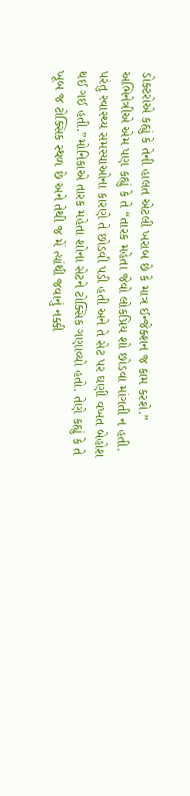ડોક્ટરોએ કહ્યું કે તેની હાલત એટલી ખરાબ છે કે માત્ર ઈન્જેક્શન જ કામ કરશે.” અભિનેત્રીએ એમ પણ કહ્યું કે તે “તારક મહેતા જેવો લોકપ્રિય શો છોડવા માંગતી ન હતી. પરંતુ સ્વાસ્થ્ય સમસ્યાઓના કારણે તે છોડવી પડી હતી અને તે સેટ પર ઘણી વખત બેહોશ થઈ ગઈ હતી.”મોનિકાએ તારક મહેતા શોના સેટને ટોક્સિક ગણાવ્યો હતો. તેણે કહ્યું કે તે ખૂબ જ ટોક્સિક સ્થળ છે અને તેથી જ મેં ત્યાંથી જવાનું નક્કી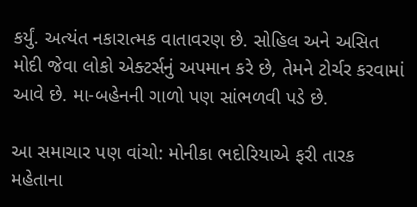કર્યું. અત્યંત નકારાત્મક વાતાવરણ છે. સોહિલ અને અસિત મોદી જેવા લોકો એક્ટર્સનું અપમાન કરે છે, તેમને ટોર્ચર કરવામાં આવે છે. મા-બહેનની ગાળો પણ સાંભળવી પડે છે.

આ સમાચાર પણ વાંચો: મોનીકા ભદોરિયાએ ફરી તારક મહેતાના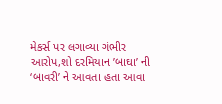મેકર્સ પર લગાવ્યા ગંભીર આરોપ,શો દરમિયાન ’બાઘા’ ની ‘બાવરી’ ને આવતા હતા આવા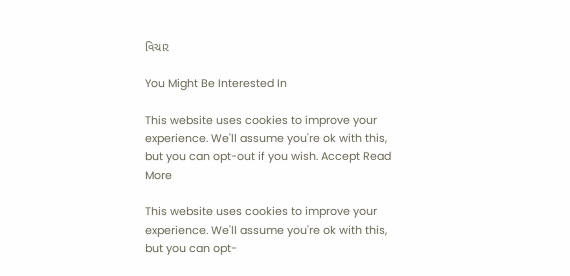વિચાર

You Might Be Interested In

This website uses cookies to improve your experience. We'll assume you're ok with this, but you can opt-out if you wish. Accept Read More

This website uses cookies to improve your experience. We'll assume you're ok with this, but you can opt-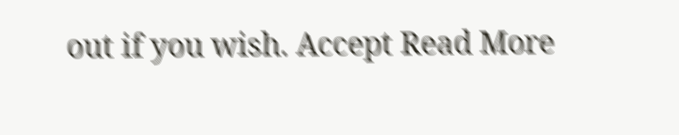out if you wish. Accept Read More